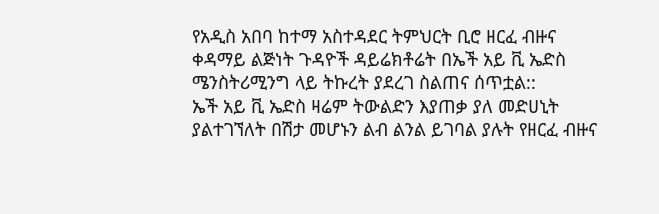የአዲስ አበባ ከተማ አስተዳደር ትምህርት ቢሮ ዘርፈ ብዙና ቀዳማይ ልጅነት ጉዳዮች ዳይሬክቶሬት በኤች አይ ቪ ኤድስ ሜንስትሪሚንግ ላይ ትኩረት ያደረገ ስልጠና ሰጥቷል::
ኤች አይ ቪ ኤድስ ዛሬም ትውልድን እያጠቃ ያለ መድሀኒት ያልተገኘለት በሽታ መሆኑን ልብ ልንል ይገባል ያሉት የዘርፈ ብዙና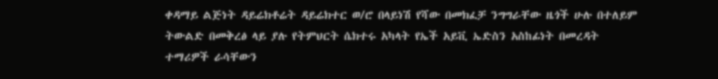ቀዳማይ ልጅነት ዳይሬክቶሬት ዳይሬክተር ወ/ሮ በላይነሽ የሻው በመክፈቻ ንግግራቸው ዜጎች ሁሉ በተለይም ትውልድ በመቅረፅ ላይ ያሉ የትምህርት ሴክተሩ አካላት የኤች አይቪ ኤድስን አስከፊነት በመረዳት ተማሪዎች ራሳቸውን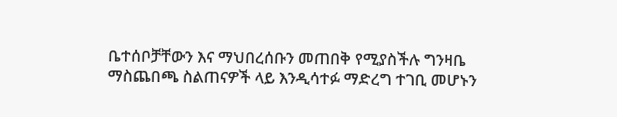ቤተሰቦቻቸውን እና ማህበረሰቡን መጠበቅ የሚያስችሉ ግንዛቤ ማስጨበጫ ስልጠናዎች ላይ እንዲሳተፉ ማድረግ ተገቢ መሆኑን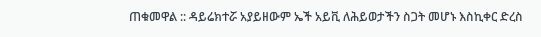ጠቁመዋል :: ዳይሬክተሯ አያይዘውም ኤች አይቪ ለሕይወታችን ስጋት መሆኑ እስኪቀር ድረስ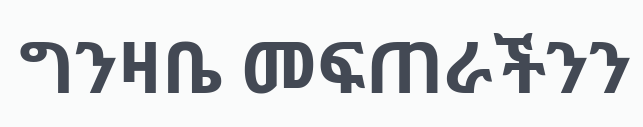ግንዛቤ መፍጠራችንን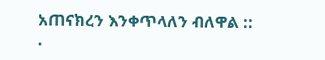አጠናክረን እንቀጥላለን ብለዋል ::
.